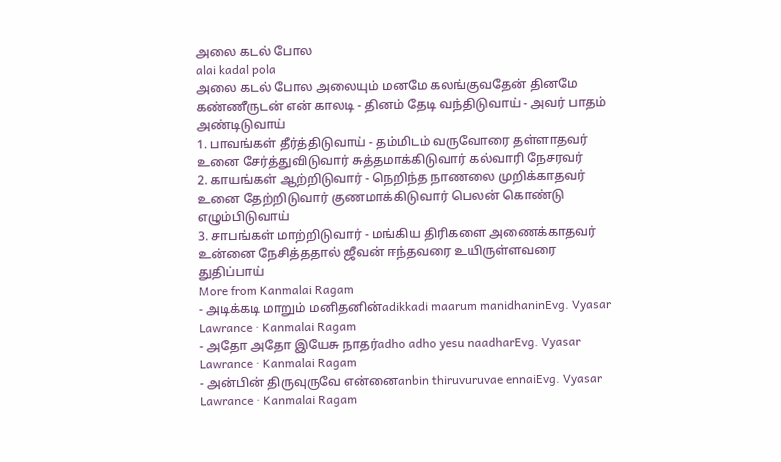அலை கடல் போல
alai kadal pola
அலை கடல் போல அலையும் மனமே கலங்குவதேன் தினமே கண்ணீருடன் என் காலடி - தினம் தேடி வந்திடுவாய் - அவர் பாதம் அண்டிடுவாய்
1. பாவங்கள் தீர்த்திடுவாய் - தம்மிடம் வருவோரை தள்ளாதவர் உனை சேர்த்துவிடுவார் சுத்தமாக்கிடுவார் கல்வாரி நேசரவர்
2. காயங்கள் ஆற்றிடுவார் - நெறிந்த நாணலை முறிக்காதவர் உனை தேற்றிடுவார் குணமாக்கிடுவார் பெலன் கொண்டு எழும்பிடுவாய்
3. சாபங்கள் மாற்றிடுவார் - மங்கிய திரிகளை அணைக்காதவர் உன்னை நேசித்ததால் ஜீவன் ஈந்தவரை உயிருள்ளவரை துதிப்பாய்
More from Kanmalai Ragam
- அடிக்கடி மாறும் மனிதனின்adikkadi maarum manidhaninEvg. Vyasar Lawrance · Kanmalai Ragam
- அதோ அதோ இயேசு நாதர்adho adho yesu naadharEvg. Vyasar Lawrance · Kanmalai Ragam
- அன்பின் திருவுருவே என்னைanbin thiruvuruvae ennaiEvg. Vyasar Lawrance · Kanmalai Ragam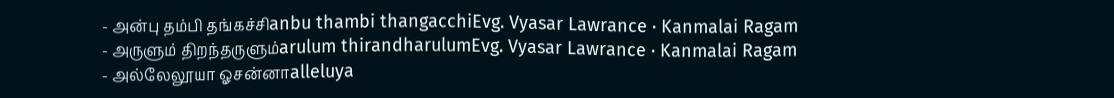- அன்பு தம்பி தங்கச்சிanbu thambi thangacchiEvg. Vyasar Lawrance · Kanmalai Ragam
- அருளும் திறந்தருளும்arulum thirandharulumEvg. Vyasar Lawrance · Kanmalai Ragam
- அல்லேலூயா ஓசன்னாalleluya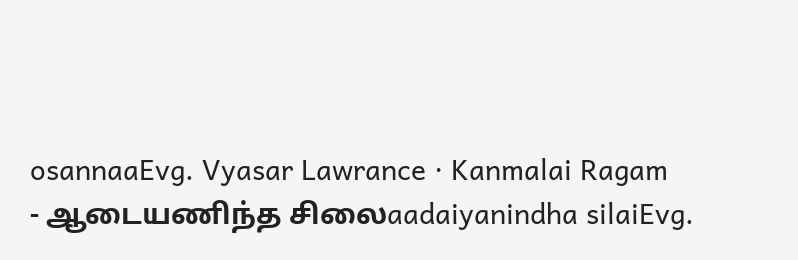osannaaEvg. Vyasar Lawrance · Kanmalai Ragam
- ஆடையணிந்த சிலைaadaiyanindha silaiEvg.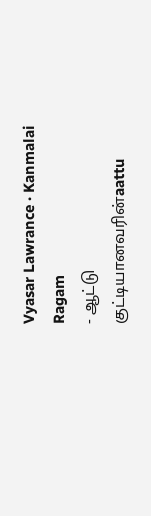Vyasar Lawrance · Kanmalai Ragam
- ஆட்டு குட்டியானவரின்aattu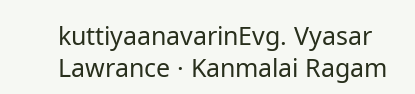kuttiyaanavarinEvg. Vyasar Lawrance · Kanmalai Ragam